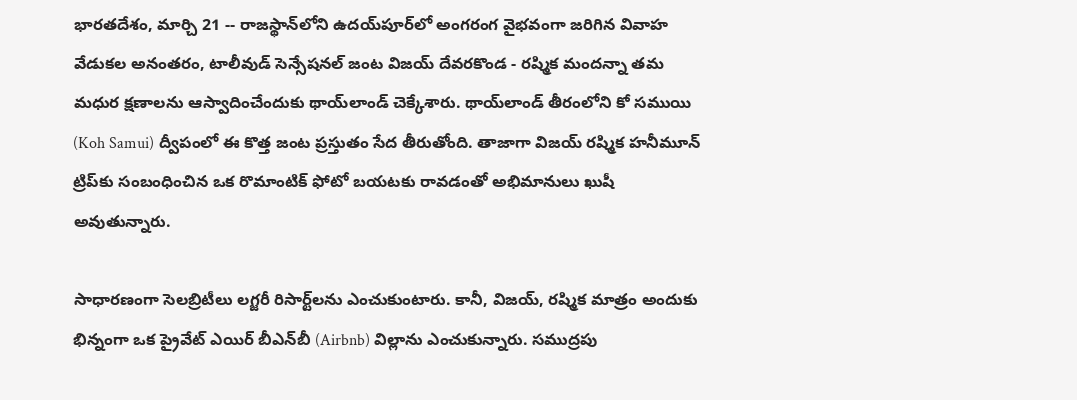భారతదేశం, మార్చి 21 -- రాజస్థాన్‌లోని ఉదయ్‌పూర్‌లో అంగరంగ వైభవంగా జరిగిన వివాహ వేడుకల అనంతరం, టాలీవుడ్ సెన్సేషనల్ జంట విజయ్ దేవరకొండ - రష్మిక మందన్నా తమ మధుర క్షణాలను ఆస్వాదించేందుకు థాయ్‌లాండ్ చెక్కేశారు. థాయ్‌లాండ్‌ తీరంలోని కో సముయి (Koh Samui) ద్వీపంలో ఈ కొత్త జంట ప్రస్తుతం సేద తీరుతోంది. తాజాగా విజయ్ రష్మిక హనీమూన్ ట్రిప్‌కు సంబంధించిన ఒక రొమాంటిక్ ఫోటో బయటకు రావడంతో అభిమానులు ఖుషీ అవుతున్నారు.

సాధారణంగా సెలబ్రిటీలు లగ్జరీ రిసార్ట్‌లను ఎంచుకుంటారు. కానీ, విజయ్, రష్మిక మాత్రం అందుకు భిన్నంగా ఒక ప్రైవేట్ ఎయిర్ బీఎన్‌బీ (Airbnb) విల్లాను ఎంచుకున్నారు. సముద్రపు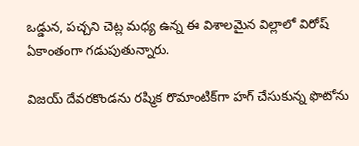ఒడ్డున, పచ్చని చెట్ల మధ్య ఉన్న ఈ విశాలమైన విల్లాలో విరోష్ ఏకాంతంగా గడుపుతున్నారు.

విజయ్ దేవరకొండను రష్మిక రొమాంటిక్‌గా హగ్ చేసుకున్న ఫొటోను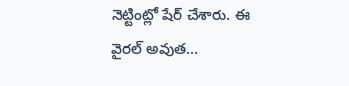నెట్టింట్లో షేర్ చేశారు. ఈ వైరల్ అవుత...